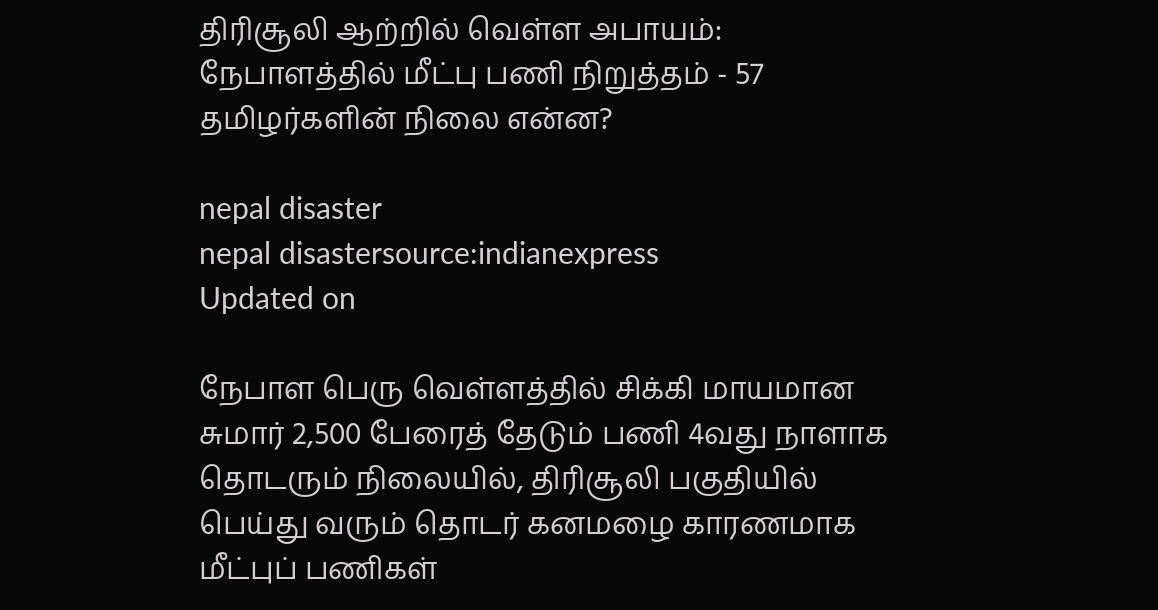திரிசூலி ஆற்றில் வெள்ள அபாயம்: நேபாளத்தில் மீட்பு பணி நிறுத்தம் - 57 தமிழர்களின் நிலை என்ன?

nepal disaster
nepal disastersource:indianexpress
Updated on

நேபாள பெரு வெள்ளத்தில் சிக்கி மாயமான சுமார் 2,500 பேரைத் தேடும் பணி 4வது நாளாக தொடரும் நிலையில், திரிசூலி பகுதியில் பெய்து வரும் தொடர் கனமழை காரணமாக மீட்புப் பணிகள்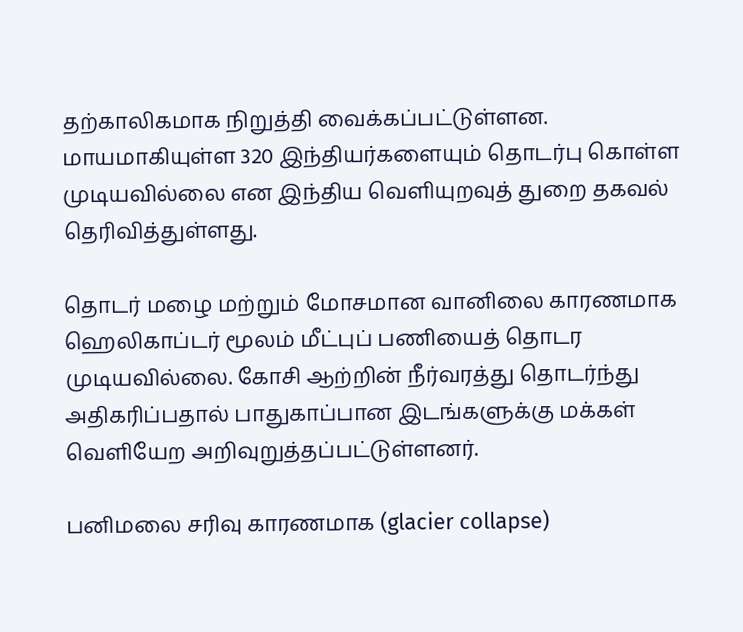தற்காலிகமாக நிறுத்தி வைக்கப்பட்டுள்ளன. மாயமாகியுள்ள 320 இந்தியர்களையும் தொடர்பு கொள்ள முடியவில்லை என இந்திய வெளியுறவுத் துறை தகவல் தெரிவித்துள்ளது.

தொடர் மழை மற்றும் மோசமான வானிலை காரணமாக ஹெலிகாப்டர் மூலம் மீட்புப் பணியைத் தொடர முடியவில்லை. கோசி ஆற்றின் நீர்வரத்து தொடர்ந்து அதிகரிப்பதால் பாதுகாப்பான இடங்களுக்கு மக்கள் வெளியேற அறிவுறுத்தப்பட்டுள்ளனர்.

பனிமலை சரிவு காரணமாக (glacier collapse)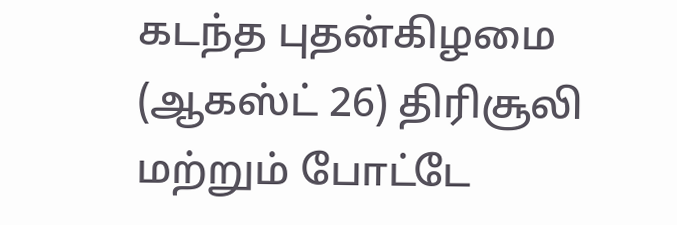கடந்த புதன்கிழமை (ஆகஸ்ட் 26) திரிசூலி மற்றும் போட்டே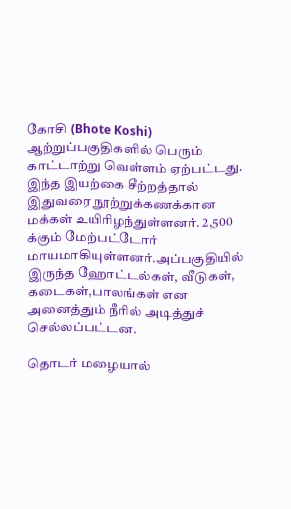கோசி (Bhote Koshi) ஆற்றுப்பகுதிகளில் பெரும் காட்டாற்று வெள்ளம் ஏற்பட்டது. இந்த இயற்கை சீற்றத்தால் இதுவரை நூற்றுக்கணக்கான மக்கள் உயிரிழந்துள்ளனர். 2,500 க்கும் மேற்பட்டோர் மாயமாகியுள்ளனர்.அப்பகுதியில் இருந்த ஹோட்டல்கள், வீடுகள், கடைகள்,பாலங்கள் என அனைத்தும் நீரில் அடித்துச் செல்லப்பட்டன.

தொடர் மழையால்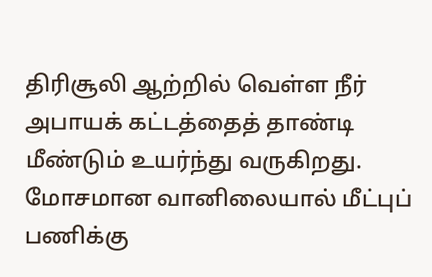திரிசூலி ஆற்றில் வெள்ள நீர் அபாயக் கட்டத்தைத் தாண்டி மீண்டும் உயர்ந்து வருகிறது. மோசமான வானிலையால் மீட்புப் பணிக்கு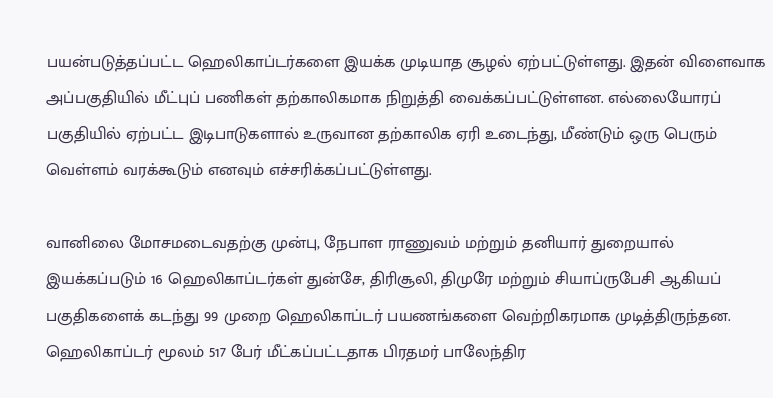பயன்படுத்தப்பட்ட ஹெலிகாப்டர்களை இயக்க முடியாத சூழல் ஏற்பட்டுள்ளது. இதன் விளைவாக அப்பகுதியில் மீட்புப் பணிகள் தற்காலிகமாக நிறுத்தி வைக்கப்பட்டுள்ளன. எல்லையோரப் பகுதியில் ஏற்பட்ட இடிபாடுகளால் உருவான தற்காலிக ஏரி உடைந்து, மீண்டும் ஒரு பெரும் வெள்ளம் வரக்கூடும் எனவும் எச்சரிக்கப்பட்டுள்ளது.

வானிலை மோசமடைவதற்கு முன்பு, நேபாள ராணுவம் மற்றும் தனியார் துறையால் இயக்கப்படும் 16 ஹெலிகாப்டர்கள் துன்சே, திரிசூலி, திமுரே மற்றும் சியாப்ருபேசி ஆகியப் பகுதிகளைக் கடந்து 99 முறை ஹெலிகாப்டர் பயணங்களை வெற்றிகரமாக முடித்திருந்தன. ஹெலிகாப்டர் மூலம் 517 பேர் மீட்கப்பட்டதாக பிரதமர் பாலேந்திர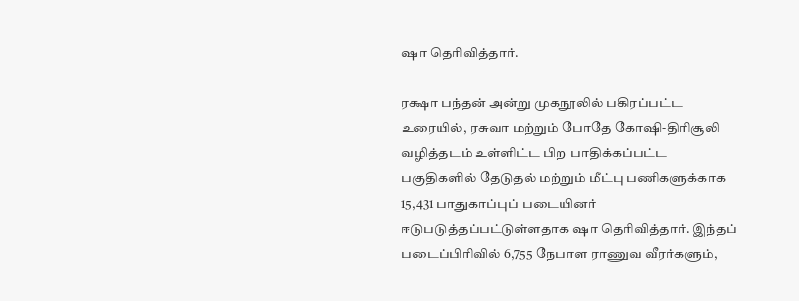ஷா தெரிவித்தார்.

ரக்ஷா பந்தன் அன்று முகநூலில் பகிரப்பட்ட உரையில், ரசுவா மற்றும் போதே கோஷி-திரிசூலி வழித்தடம் உள்ளிட்ட பிற பாதிக்கப்பட்ட பகுதிகளில் தேடுதல் மற்றும் மீட்பு பணிகளுக்காக 15,431 பாதுகாப்புப் படையினர் ஈடுபடுத்தப்பட்டுள்ளதாக ஷா தெரிவித்தார். இந்தப் படைப்பிரிவில் 6,755 நேபாள ராணுவ வீரர்களும்,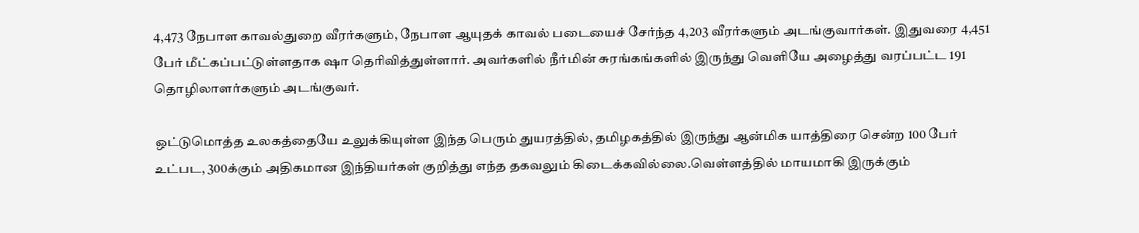4,473 நேபாள காவல்துறை வீரர்களும், நேபாள ஆயுதக் காவல் படையைச் சேர்ந்த 4,203 வீரர்களும் அடங்குவார்கள். இதுவரை 4,451 பேர் மீட்கப்பட்டுள்ளதாக ஷா தெரிவித்துள்ளார். அவர்களில் நீர்மின் சுரங்கங்களில் இருந்து வெளியே அழைத்து வரப்பட்ட 191 தொழிலாளர்களும் அடங்குவர்.

ஒட்டுமொத்த உலகத்தையே உலுக்கியுள்ள இந்த பெரும் துயரத்தில், தமிழகத்தில் இருந்து ஆன்மிக யாத்திரை சென்ற 100 பேர் உட்பட, 300க்கும் அதிகமான இந்தியர்கள் குறித்து எந்த தகவலும் கிடைக்கவில்லை.வெள்ளத்தில் மாயமாகி இருக்கும்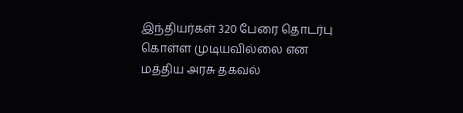இந்தியர்கள் 320 பேரை தொடர்பு கொள்ள முடியவில்லை என மத்திய அரசு தகவல்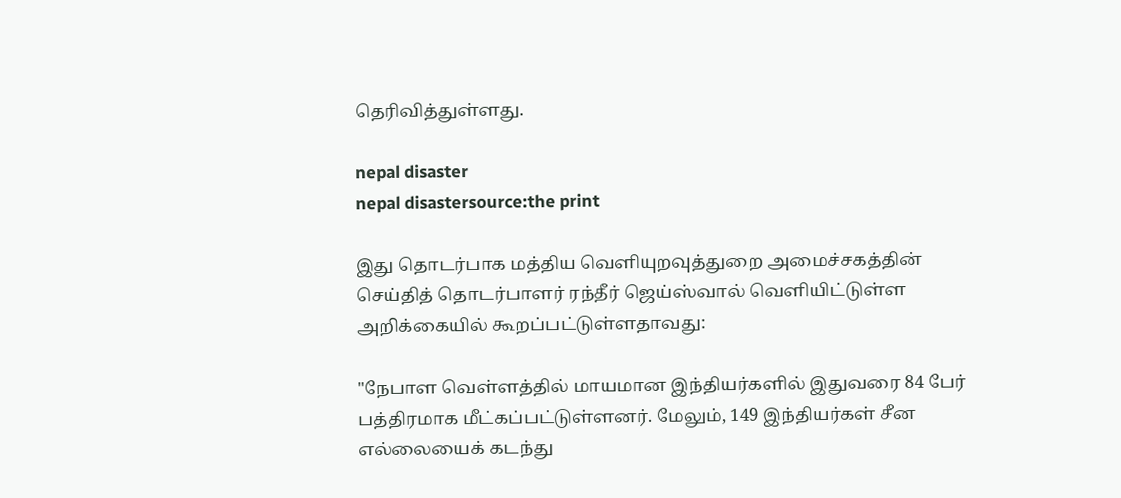தெரிவித்துள்ளது.

nepal disaster
nepal disastersource:the print

இது தொடர்பாக மத்திய வெளியுறவுத்துறை அமைச்சகத்தின் செய்தித் தொடர்பாளர் ரந்தீர் ஜெய்ஸ்வால் வெளியிட்டுள்ள அறிக்கையில் கூறப்பட்டுள்ளதாவது:

"நேபாள வெள்ளத்தில் மாயமான இந்தியர்களில் இதுவரை 84 பேர் பத்திரமாக மீட்கப்பட்டுள்ளனர். மேலும், 149 இந்தியர்கள் சீன எல்லையைக் கடந்து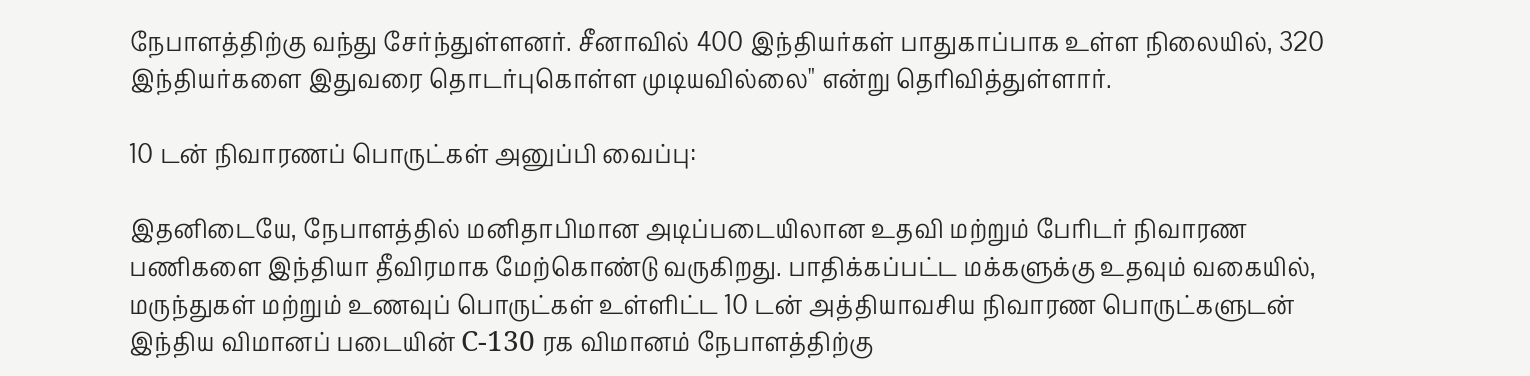நேபாளத்திற்கு வந்து சேர்ந்துள்ளனர். சீனாவில் 400 இந்தியர்கள் பாதுகாப்பாக உள்ள நிலையில், 320 இந்தியர்களை இதுவரை தொடர்புகொள்ள முடியவில்லை" என்று தெரிவித்துள்ளார்.

10 டன் நிவாரணப் பொருட்கள் அனுப்பி வைப்பு:

இதனிடையே, நேபாளத்தில் மனிதாபிமான அடிப்படையிலான உதவி மற்றும் பேரிடர் நிவாரண பணிகளை இந்தியா தீவிரமாக மேற்கொண்டு வருகிறது. பாதிக்கப்பட்ட மக்களுக்கு உதவும் வகையில், மருந்துகள் மற்றும் உணவுப் பொருட்கள் உள்ளிட்ட 10 டன் அத்தியாவசிய நிவாரண பொருட்களுடன் இந்திய விமானப் படையின் C-130 ரக விமானம் நேபாளத்திற்கு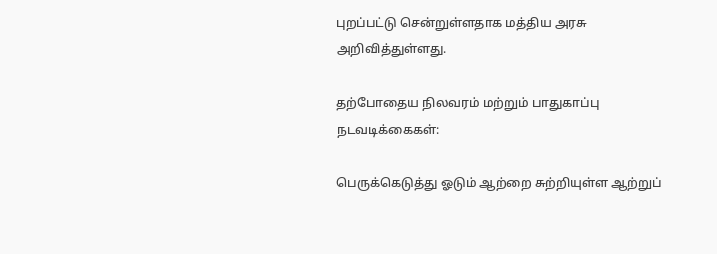புறப்பட்டு சென்றுள்ளதாக மத்திய அரசு அறிவித்துள்ளது.

தற்போதைய நிலவரம் மற்றும் பாதுகாப்பு நடவடிக்கைகள்:

பெருக்கெடுத்து ஓடும் ஆற்றை சுற்றியுள்ள ஆற்றுப்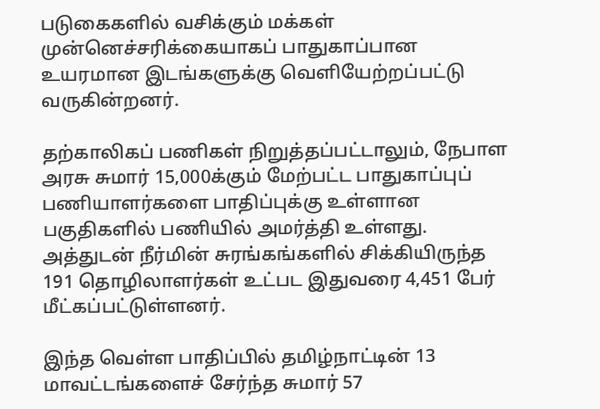படுகைகளில் வசிக்கும் மக்கள் முன்னெச்சரிக்கையாகப் பாதுகாப்பான உயரமான இடங்களுக்கு வெளியேற்றப்பட்டு வருகின்றனர்.

தற்காலிகப் பணிகள் நிறுத்தப்பட்டாலும், நேபாள அரசு சுமார் 15,000க்கும் மேற்பட்ட பாதுகாப்புப் பணியாளர்களை பாதிப்புக்கு உள்ளான பகுதிகளில் பணியில் அமர்த்தி உள்ளது. அத்துடன் நீர்மின் சுரங்கங்களில் சிக்கியிருந்த 191 தொழிலாளர்கள் உட்பட இதுவரை 4,451 பேர் மீட்கப்பட்டுள்ளனர்.

இந்த வெள்ள பாதிப்பில் தமிழ்நாட்டின் 13 மாவட்டங்களைச் சேர்ந்த சுமார் 57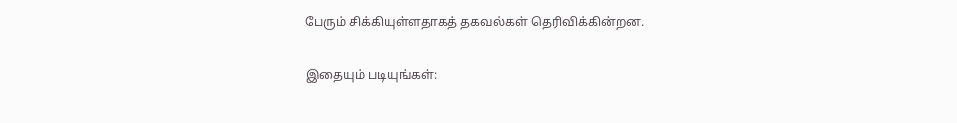பேரும் சிக்கியுள்ளதாகத் தகவல்கள் தெரிவிக்கின்றன.

இதையும் படியுங்கள்: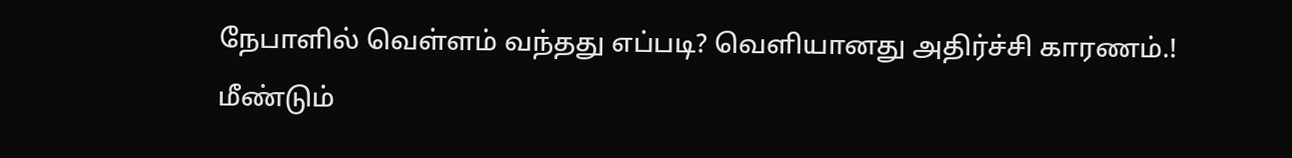நேபாளில் வெள்ளம் வந்தது எப்படி? வெளியானது அதிர்ச்சி காரணம்.! மீண்டும்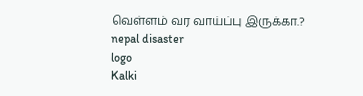வெள்ளம் வர வாய்ப்பு இருக்கா.?
nepal disaster
logo
Kalki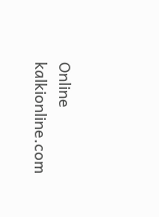Online
kalkionline.com